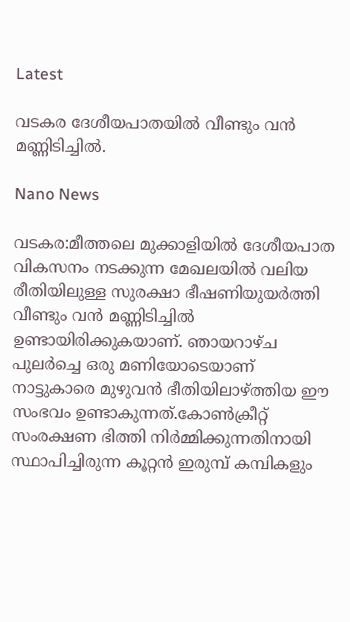Latest

വടകര ദേശീയപാതയിൽ വീണ്ടും വൻ മണ്ണിടിച്ചിൽ.

Nano News

വടകര:മീത്തലെ മുക്കാളിയിൽ ദേശീയപാത വികസനം നടക്കുന്ന മേഖലയിൽ വലിയ രീതിയിലുള്ള സുരക്ഷാ ഭീഷണിയുയർത്തി വീണ്ടും വൻ മണ്ണിടിച്ചിൽ ഉണ്ടായിരിക്കുകയാണ്. ഞായറാഴ്ച പുലർച്ചെ ഒരു മണിയോടെയാണ് നാട്ടുകാരെ മുഴുവൻ ഭീതിയിലാഴ്ത്തിയ ഈ സംഭവം ഉണ്ടാകുന്നത്.കോൺക്രീറ്റ് സംരക്ഷണ ഭിത്തി നിർമ്മിക്കുന്നതിനായി സ്ഥാപിച്ചിരുന്ന കൂറ്റൻ ഇരുമ്പ് കമ്പികളും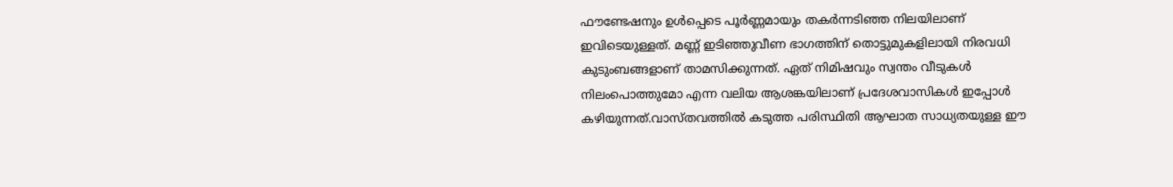ഫൗണ്ടേഷനും ഉൾപ്പെടെ പൂർണ്ണമായും തകർന്നടിഞ്ഞ നിലയിലാണ് ഇവിടെയുള്ളത്. മണ്ണ് ഇടിഞ്ഞുവീണ ഭാഗത്തിന് തൊട്ടുമുകളിലായി നിരവധി കുടുംബങ്ങളാണ് താമസിക്കുന്നത്. ഏത് നിമിഷവും സ്വന്തം വീടുകൾ നിലംപൊത്തുമോ എന്ന വലിയ ആശങ്കയിലാണ് പ്രദേശവാസികൾ ഇപ്പോൾ കഴിയുന്നത്.വാസ്തവത്തിൽ കടുത്ത പരിസ്ഥിതി ആഘാത സാധ്യതയുള്ള ഈ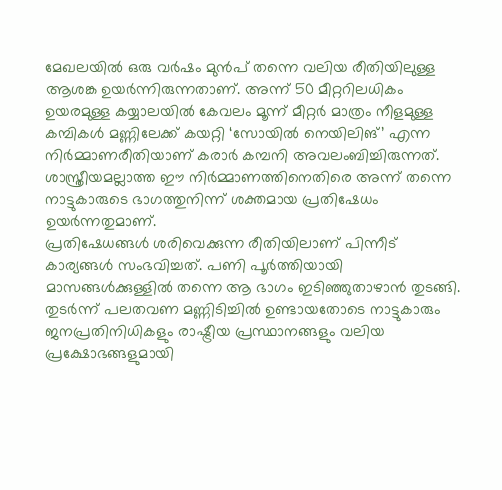മേഖലയിൽ ഒരു വർഷം മുൻപ് തന്നെ വലിയ രീതിയിലുള്ള ആശങ്ക ഉയർന്നിരുന്നതാണ്. അന്ന് 50 മീറ്ററിലധികം ഉയരമുള്ള കയ്യാലയിൽ കേവലം മൂന്ന് മീറ്റർ മാത്രം നീളമുള്ള കമ്പികൾ മണ്ണിലേക്ക് കയറ്റി ‘സോയിൽ നെയിലിങ്’ എന്ന നിർമ്മാണരീതിയാണ് കരാർ കമ്പനി അവലംബിച്ചിരുന്നത്. ശാസ്ത്രീയമല്ലാത്ത ഈ നിർമ്മാണത്തിനെതിരെ അന്ന് തന്നെ നാട്ടുകാരുടെ ഭാഗത്തുനിന്ന് ശക്തമായ പ്രതിഷേധം ഉയർന്നതുമാണ്.
പ്രതിഷേധങ്ങൾ ശരിവെക്കുന്ന രീതിയിലാണ് പിന്നീട് കാര്യങ്ങൾ സംഭവിച്ചത്. പണി പൂർത്തിയായി മാസങ്ങൾക്കുള്ളിൽ തന്നെ ആ ഭാഗം ഇടിഞ്ഞുതാഴാൻ തുടങ്ങി. തുടർന്ന് പലതവണ മണ്ണിടിച്ചിൽ ഉണ്ടായതോടെ നാട്ടുകാരും ജനപ്രതിനിധികളും രാഷ്ട്രീയ പ്രസ്ഥാനങ്ങളും വലിയ പ്രക്ഷോഭങ്ങളുമായി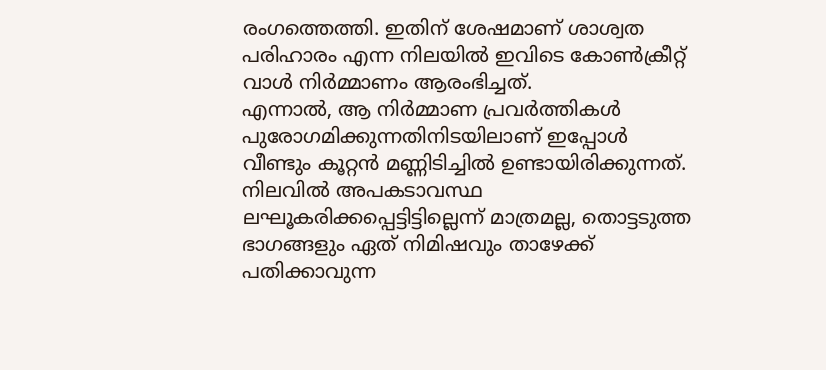രംഗത്തെത്തി. ഇതിന് ശേഷമാണ് ശാശ്വത പരിഹാരം എന്ന നിലയിൽ ഇവിടെ കോൺക്രീറ്റ് വാൾ നിർമ്മാണം ആരംഭിച്ചത്.
എന്നാൽ, ആ നിർമ്മാണ പ്രവർത്തികൾ പുരോഗമിക്കുന്നതിനിടയിലാണ് ഇപ്പോൾ വീണ്ടും കൂറ്റൻ മണ്ണിടിച്ചിൽ ഉണ്ടായിരിക്കുന്നത്. നിലവിൽ അപകടാവസ്ഥ ലഘൂകരിക്കപ്പെട്ടിട്ടില്ലെന്ന് മാത്രമല്ല, തൊട്ടടുത്ത ഭാഗങ്ങളും ഏത് നിമിഷവും താഴേക്ക് പതിക്കാവുന്ന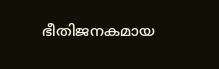ഭീതിജനകമായ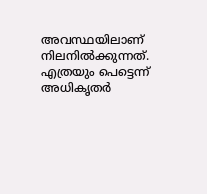അവസ്ഥയിലാണ് നിലനിൽക്കുന്നത്. എത്രയും പെട്ടെന്ന് അധികൃതർ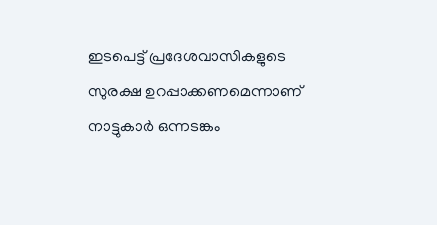ഇടപെട്ട് പ്രദേശവാസികളുടെ സുരക്ഷ ഉറപ്പാക്കണമെന്നാണ് നാട്ടുകാർ ഒന്നടങ്കം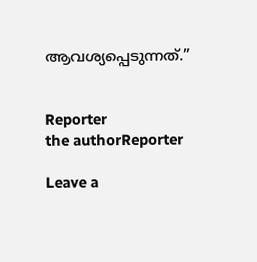ആവശ്യപ്പെടുന്നത്.”


Reporter
the authorReporter

Leave a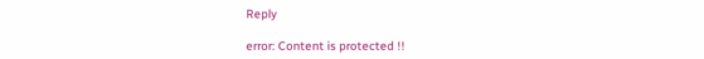Reply

error: Content is protected !!